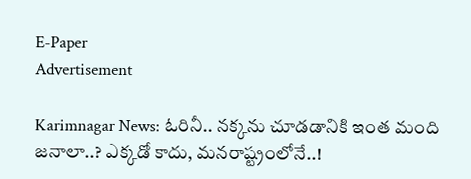E-Paper
Advertisement

Karimnagar News: ఓరినీ.. నక్కను చూడడానికి ఇంత మంది జనాలా..? ఎక్కడో కాదు, మనరాష్ట్రంలోనే..!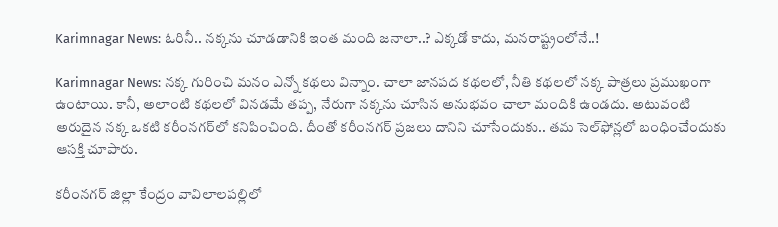Karimnagar News: ఓరినీ.. నక్కను చూడడానికి ఇంత మంది జనాలా..? ఎక్కడో కాదు, మనరాష్ట్రంలోనే..!

Karimnagar News: నక్క గురించి మనం ఎన్నో కథలు విన్నాం. చాలా జానపద కథలలో, నీతి కథలలో నక్క పాత్రలు ప్రముఖంగా ఉంటాయి. కానీ, అలాంటి కథలలో వినడమే తప్ప, నేరుగా నక్కను చూసిన అనుభవం చాలా మందికి ఉండదు. అటువంటి అరుదైన నక్క ఒకటి కరీంనగర్‌లో కనిపించింది. దీంతో కరీంనగర్ ప్రజలు దానిని చూసేందుకు.. తమ సెల్‌ఫోన్లలో బంధించేందుకు ఆసక్తి చూపారు.

కరీంనగర్ జిల్లా కేంద్రం వావిలాలపల్లిలో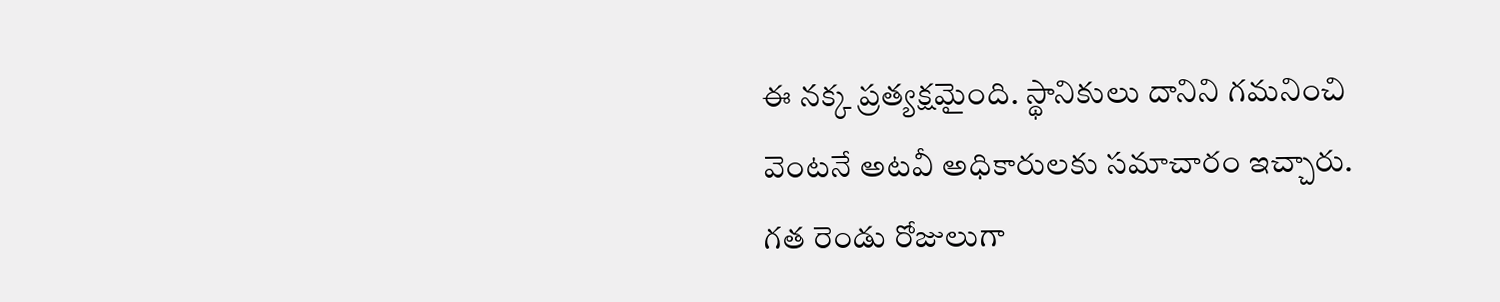ఈ నక్క ప్రత్యక్షమైంది. స్థానికులు దానిని గమనించి వెంటనే అటవీ అధికారులకు సమాచారం ఇచ్చారు. గత రెండు రోజులుగా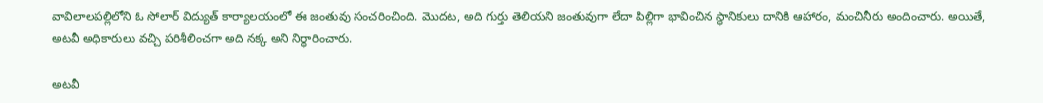వావిలాలపల్లిలోని ఓ సోలార్ విద్యుత్ కార్యాలయంలో ఈ జంతువు సంచరించింది. మొదట, అది గుర్తు తెలియని జంతువుగా లేదా పిల్లిగా భావించిన స్థానికులు దానికి ఆహారం, మంచినీరు అందించారు. అయితే, అటవీ అధికారులు వచ్చి పరిశీలించగా అది నక్క అని నిర్ధారించారు.

అటవీ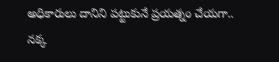అధికారులు దానిని పట్టుకునే ప్రయత్నం చేయగా.. నక్క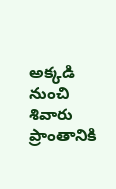అక్కడి నుంచి శివారు ప్రాంతానికి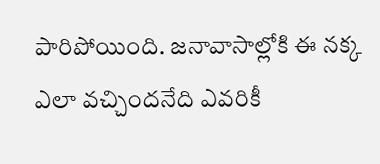పారిపోయింది. జనావాసాల్లోకి ఈ నక్క ఎలా వచ్చిందనేది ఎవరికీ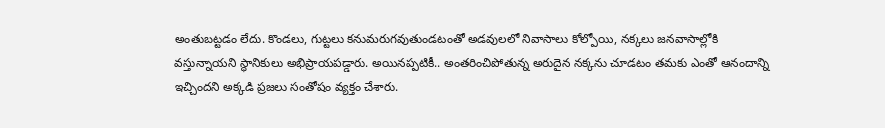అంతుబట్టడం లేదు. కొండలు, గుట్టలు కనుమరుగవుతుండటంతో అడవులలో నివాసాలు కోల్పోయి, నక్కలు జనవాసాల్లోకి వస్తున్నాయని స్థానికులు అభిప్రాయపడ్డారు. అయినప్పటికీ.. అంతరించిపోతున్న అరుదైన నక్కను చూడటం తమకు ఎంతో ఆనందాన్ని ఇచ్చిందని అక్కడి ప్రజలు సంతోషం వ్యక్తం చేశారు.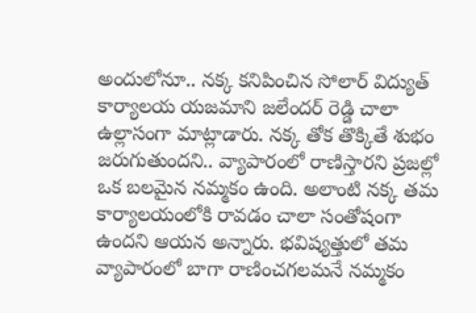అందులోనూ.. నక్క కనిపించిన సోలార్ విద్యుత్ కార్యాలయ యజమాని జలేందర్ రెడ్డి చాలా ఉల్లాసంగా మాట్లాడారు. నక్క తోక తొక్కితే శుభం జరుగుతుందని.. వ్యాపారంలో రాణిస్తారని ప్రజల్లో ఒక బలమైన నమ్మకం ఉంది. అలాంటి నక్క తమ కార్యాలయంలోకి రావడం చాలా సంతోషంగా ఉందని ఆయన అన్నారు. భవిష్యత్తులో తమ వ్యాపారంలో బాగా రాణించగలమనే నమ్మకం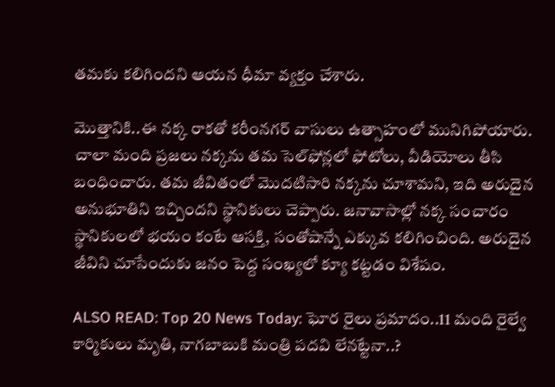తమకు కలిగిందని ఆయన ధీమా వ్యక్తం చేశారు.

మొత్తానికి..ఈ నక్క రాకతో కరీంనగర్ వాసులు ఉత్సాహంలో మునిగిపోయారు. చాలా మంది ప్రజలు నక్కను తమ సెల్‌ఫోన్లలో ఫోటోలు, వీడియోలు తీసి బంధించారు. తమ జీవితంలో మొదటిసారి నక్కను చూశామని, ఇది అరుదైన అనుభూతిని ఇచ్చిందని స్థానికులు చెప్పారు. జనావాసాల్లో నక్క సంచారం స్థానికులలో భయం కంటే ఆసక్తి, సంతోషాన్నే ఎక్కువ కలిగించింది. అరుదైన జీవిని చూసేందుకు జనం పెద్ద సంఖ్యలో క్యూ కట్టడం విశేషం.

ALSO READ: Top 20 News Today: ఘోర రైలు ప్రమాదం..11 మంది రైల్వే కార్మికులు మృతి, నాగబాబుకి మంత్రి పదవి లేనట్టేనా..?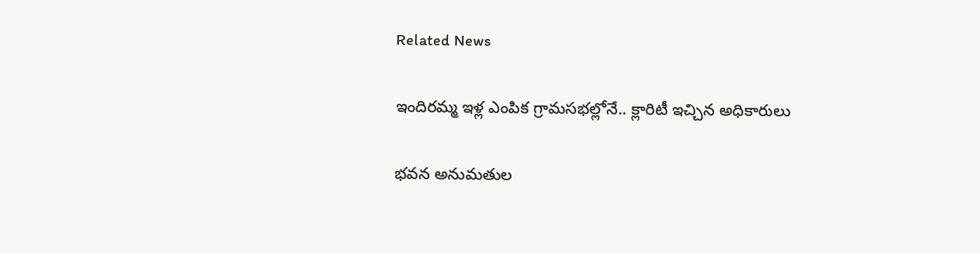Related News

ఇందిరమ్మ ఇళ్ల ఎంపిక గ్రామసభల్లోనే.. క్లారిటీ ఇచ్చిన అధికారులు

భవన అనుమతుల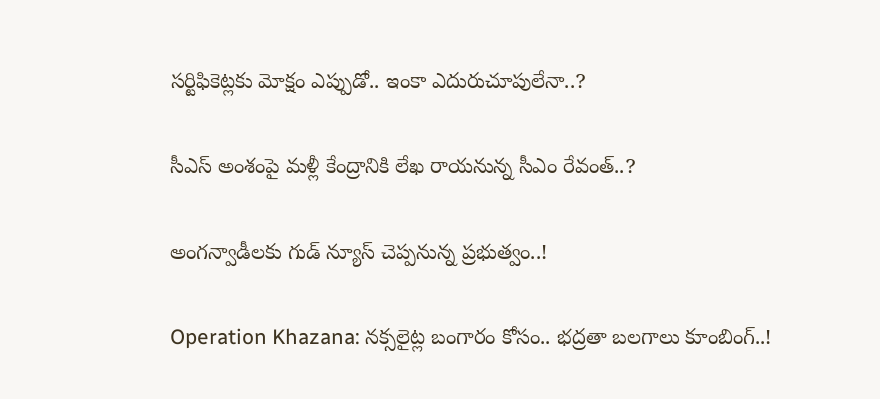సర్టిఫికెట్లకు మోక్షం ఎప్పుడో.. ఇంకా ఎదురుచూపులేనా..?

సీఎస్ అంశంపై మళ్లీ కేంద్రానికి లేఖ రాయనున్న సీఎం రేవంత్..?

అంగన్వాడీలకు గుడ్ న్యూస్ చెప్పనున్న ప్రభుత్వం..!

Operation Khazana: నక్సలైట్ల బంగారం కోసం.. భద్రతా బలగాలు కూంబింగ్..!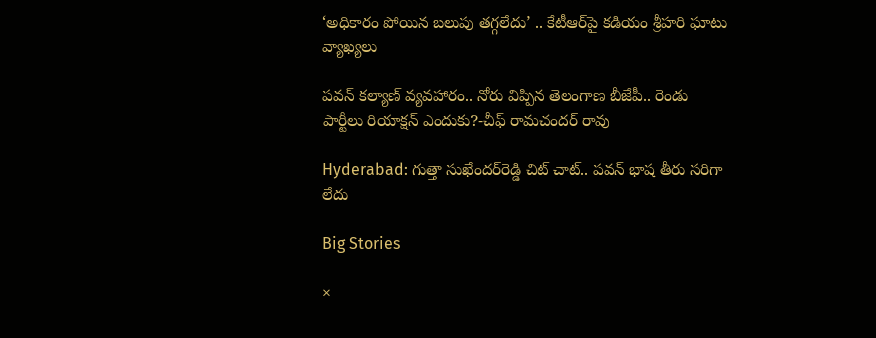‘అధికారం పోయిన బలుపు తగ్గలేదు’ .. కేటీఆర్‌పై కడియం శ్రీహరి ఘాటు వ్యాఖ్యలు

పవన్ కల్యాణ్ వ్యవహారం.. నోరు విప్పిన తెలంగాణ బీజేపీ.. రెండు పార్టీలు రియాక్షన్ ఎందుకు?-చీఫ్ రామచందర్ రావు

Hyderabad: గుత్తా సుఖేందర్‌రెడ్డి చిట్ చాట్.. పవన్ భాష తీరు సరిగా లేదు

Big Stories

×